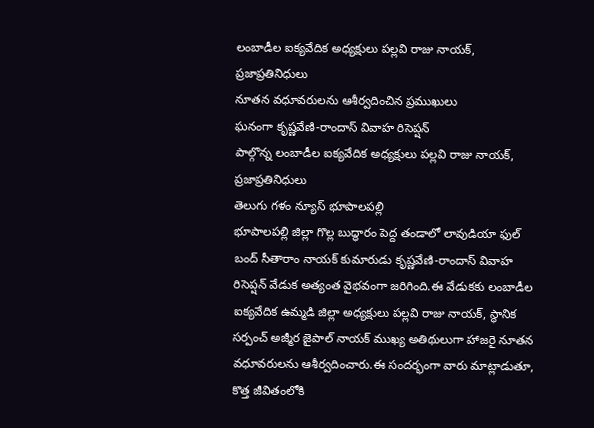లంబాడీల ఐక్యవేదిక అధ్యక్షులు పల్లవి రాజు నాయక్, ప్రజాప్రతినిధులు
నూతన వధూవరులను ఆశీర్వదించిన ప్రముఖులు
ఘనంగా కృష్ణవేణి-రాందాస్ వివాహ రిసెప్షన్
పాల్గొన్న లంబాడీల ఐక్యవేదిక అధ్యక్షులు పల్లవి రాజు నాయక్, ప్రజాప్రతినిధులు
తెలుగు గళం న్యూస్ భూపాలపల్లి
భూపాలపల్లి జిల్లా గొల్ల బుద్ధారం పెద్ద తండాలో లావుడియా ఫుల్ బంద్ సీతారాం నాయక్ కుమారుడు కృష్ణవేణి-రాందాస్ వివాహ రిసెప్షన్ వేడుక అత్యంత వైభవంగా జరిగింది.ఈ వేడుకకు లంబాడీల ఐక్యవేదిక ఉమ్మడి జిల్లా అధ్యక్షులు పల్లవి రాజు నాయక్, స్థానిక సర్పంచ్ అజ్మీర జైపాల్ నాయక్ ముఖ్య అతిథులుగా హాజరై నూతన వధూవరులను ఆశీర్వదించారు.ఈ సందర్భంగా వారు మాట్లాడుతూ, కొత్త జీవితంలోకి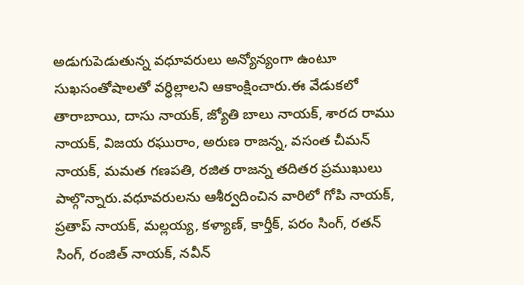అడుగుపెడుతున్న వధూవరులు అన్యోన్యంగా ఉంటూ సుఖసంతోషాలతో వర్ధిల్లాలని ఆకాంక్షించారు.ఈ వేడుకలో తారాబాయి, దాసు నాయక్, జ్యోతి బాలు నాయక్, శారద రాము నాయక్, విజయ రఘురాం, అరుణ రాజన్న, వసంత చీమన్ నాయక్, మమత గణపతి, రజిత రాజన్న తదితర ప్రముఖులు పాల్గొన్నారు.వధూవరులను ఆశీర్వదించిన వారిలో గోపి నాయక్, ప్రతాప్ నాయక్, మల్లయ్య, కళ్యాణ్, కార్తీక్, పరం సింగ్, రతన్ సింగ్, రంజిత్ నాయక్, నవీన్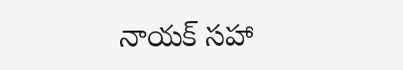నాయక్ సహా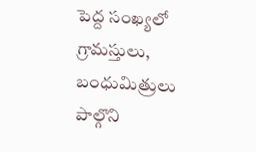పెద్ద సంఖ్యలో గ్రామస్తులు, బంధుమిత్రులు పాల్గొని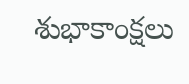శుభాకాంక్షలు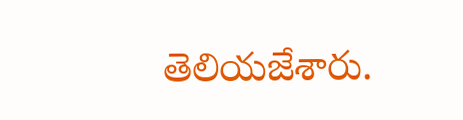తెలియజేశారు.